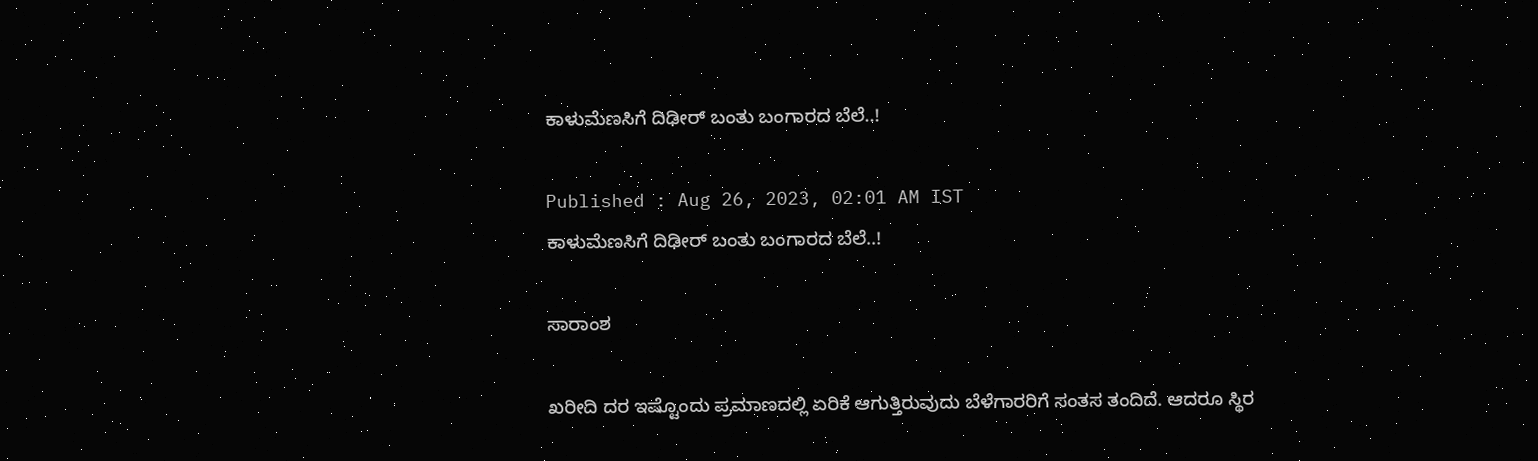ಕಾಳುಮೆಣಸಿಗೆ ದಿಢೀರ್‌ ಬಂತು ಬಂಗಾರದ ಬೆಲೆ..!

Published : Aug 26, 2023, 02:01 AM IST
ಕಾಳುಮೆಣಸಿಗೆ ದಿಢೀರ್‌ ಬಂತು ಬಂಗಾರದ ಬೆಲೆ..!

ಸಾರಾಂಶ

ಖರೀದಿ ದರ ಇಷ್ಟೊಂದು ಪ್ರಮಾಣದಲ್ಲಿ ಏರಿಕೆ ಆಗುತ್ತಿರುವುದು ಬೆಳೆಗಾರರಿಗೆ ಸಂತಸ ತಂದಿದೆ. ಆದರೂ ಸ್ಥಿರ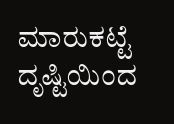ಮಾರುಕಟ್ಟೆ ದೃಷ್ಟಿಯಿಂದ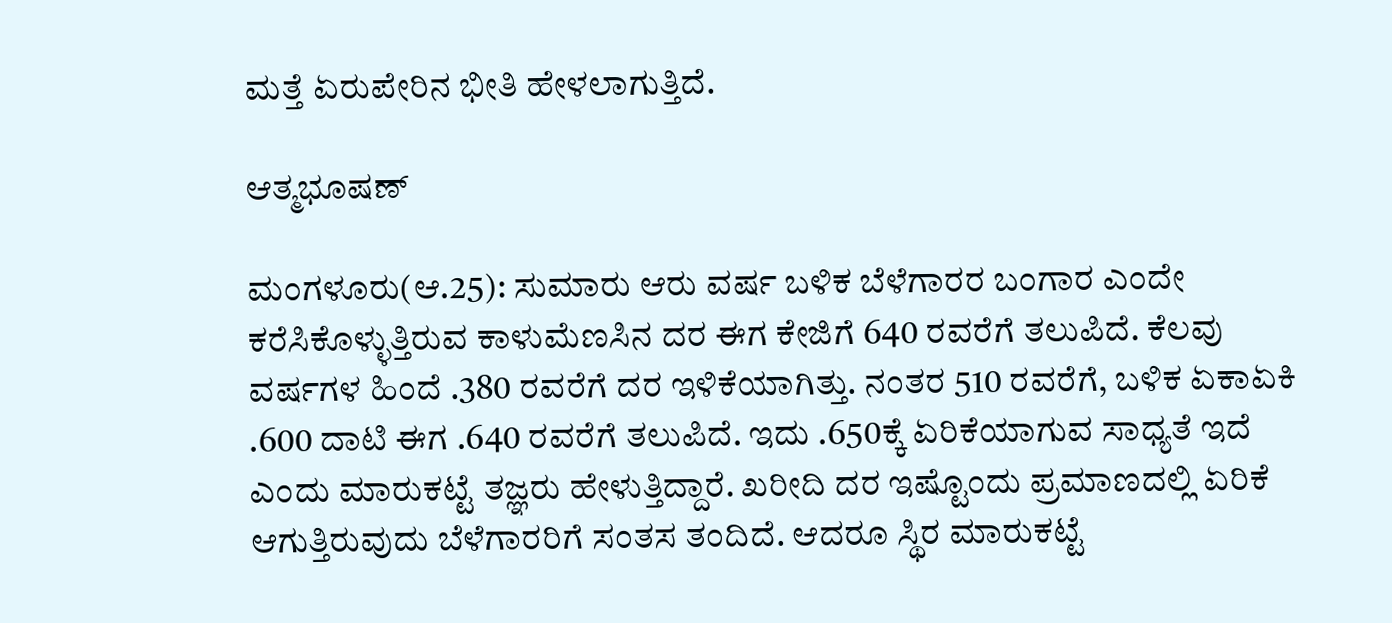ಮತ್ತೆ ಏರುಪೇರಿನ ಭೀತಿ ಹೇಳಲಾಗುತ್ತಿದೆ.

ಆತ್ಮಭೂಷಣ್‌

ಮಂಗಳೂರು(ಆ.25): ಸುಮಾರು ಆರು ವರ್ಷ ಬಳಿಕ ಬೆಳೆಗಾರರ ಬಂಗಾರ ಎಂದೇ ಕರೆಸಿಕೊಳ್ಳುತ್ತಿರುವ ಕಾಳುಮೆಣಸಿನ ದರ ಈಗ ಕೇಜಿಗೆ 640 ರವರೆಗೆ ತಲುಪಿದೆ. ಕೆಲವು ವರ್ಷಗಳ ಹಿಂದೆ .380 ರವರೆಗೆ ದರ ಇಳಿಕೆಯಾಗಿತ್ತು. ನಂತರ 510 ರವರೆಗೆ, ಬಳಿಕ ಏಕಾಏಕಿ .600 ದಾಟಿ ಈಗ .640 ರವರೆಗೆ ತಲುಪಿದೆ. ಇದು .650ಕ್ಕೆ ಏರಿಕೆಯಾಗುವ ಸಾಧ್ಯತೆ ಇದೆ ಎಂದು ಮಾರುಕಟ್ಟೆ ತಜ್ಞರು ಹೇಳುತ್ತಿದ್ದಾರೆ. ಖರೀದಿ ದರ ಇಷ್ಟೊಂದು ಪ್ರಮಾಣದಲ್ಲಿ ಏರಿಕೆ ಆಗುತ್ತಿರುವುದು ಬೆಳೆಗಾರರಿಗೆ ಸಂತಸ ತಂದಿದೆ. ಆದರೂ ಸ್ಥಿರ ಮಾರುಕಟ್ಟೆ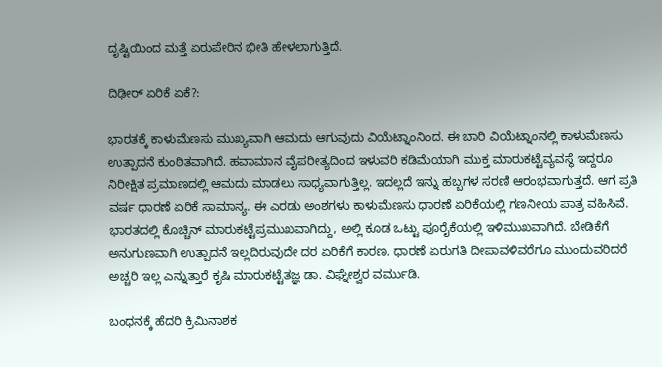ದೃಷ್ಟಿಯಿಂದ ಮತ್ತೆ ಏರುಪೇರಿನ ಭೀತಿ ಹೇಳಲಾಗುತ್ತಿದೆ.

ದಿಢೀರ್‌ ಏರಿಕೆ ಏಕೆ?:

ಭಾರತಕ್ಕೆ ಕಾಳುಮೆಣಸು ಮುಖ್ಯವಾಗಿ ಆಮದು ಆಗುವುದು ವಿಯೆಟ್ನಾಂನಿಂದ. ಈ ಬಾರಿ ವಿಯೆಟ್ನಾಂನಲ್ಲಿ ಕಾಳುಮೆಣಸು ಉತ್ಪಾದನೆ ಕುಂಠಿತವಾಗಿದೆ. ಹವಾಮಾನ ವೈಪರೀತ್ಯದಿಂದ ಇಳುವರಿ ಕಡಿಮೆಯಾಗಿ ಮುಕ್ತ ಮಾರುಕಟ್ಟೆವ್ಯವಸ್ಥೆ ಇದ್ದರೂ ನಿರೀಕ್ಷಿತ ಪ್ರಮಾಣದಲ್ಲಿ ಆಮದು ಮಾಡಲು ಸಾಧ್ಯವಾಗುತ್ತಿಲ್ಲ. ಇದಲ್ಲದೆ ಇನ್ನು ಹಬ್ಬಗಳ ಸರಣಿ ಆರಂಭವಾಗುತ್ತದೆ. ಆಗ ಪ್ರತಿ ವರ್ಷ ಧಾರಣೆ ಏರಿಕೆ ಸಾಮಾನ್ಯ. ಈ ಎರಡು ಅಂಶಗಳು ಕಾಳುಮೆಣಸು ಧಾರಣೆ ಏರಿಕೆಯಲ್ಲಿ ಗಣನೀಯ ಪಾತ್ರ ವಹಿಸಿವೆ. ಭಾರತದಲ್ಲಿ ಕೊಚ್ಚಿನ್‌ ಮಾರುಕಟ್ಟೆಪ್ರಮುಖವಾಗಿದ್ದು, ಅಲ್ಲಿ ಕೂಡ ಒಟ್ಟು ಪೂರೈಕೆಯಲ್ಲಿ ಇಳಿಮುಖವಾಗಿದೆ. ಬೇಡಿಕೆಗೆ ಅನುಗುಣವಾಗಿ ಉತ್ಪಾದನೆ ಇಲ್ಲದಿರುವುದೇ ದರ ಏರಿಕೆಗೆ ಕಾರಣ. ಧಾರಣೆ ಏರುಗತಿ ದೀಪಾವಳಿವರೆಗೂ ಮುಂದುವರಿದರೆ ಅಚ್ಚರಿ ಇಲ್ಲ ಎನ್ನುತ್ತಾರೆ ಕೃಷಿ ಮಾರುಕಟ್ಟೆತಜ್ಞ ಡಾ. ವಿಘ್ನೇಶ್ವರ ವರ್ಮುಡಿ.

ಬಂಧನಕ್ಕೆ ಹೆದರಿ ಕ್ರಿಮಿನಾಶಕ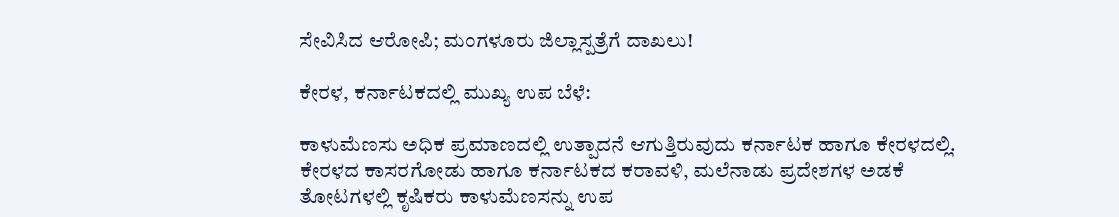ಸೇವಿಸಿದ ಆರೋಪಿ; ಮಂಗಳೂರು ಜಿಲ್ಲಾಸ್ಪತ್ರೆಗೆ ದಾಖಲು!

ಕೇರಳ, ಕರ್ನಾಟಕದಲ್ಲಿ ಮುಖ್ಯ ಉಪ ಬೆಳೆ:

ಕಾಳುಮೆಣಸು ಅಧಿಕ ಪ್ರಮಾಣದಲ್ಲಿ ಉತ್ಪಾದನೆ ಆಗುತ್ತಿರುವುದು ಕರ್ನಾಟಕ ಹಾಗೂ ಕೇರಳದಲ್ಲಿ. ಕೇರಳದ ಕಾಸರಗೋಡು ಹಾಗೂ ಕರ್ನಾಟಕದ ಕರಾವಳಿ, ಮಲೆನಾಡು ಪ್ರದೇಶಗಳ ಅಡಕೆ ತೋಟಗಳಲ್ಲಿ ಕೃಷಿಕರು ಕಾಳುಮೆಣಸನ್ನು ಉಪ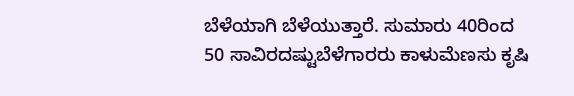ಬೆಳೆಯಾಗಿ ಬೆಳೆಯುತ್ತಾರೆ. ಸುಮಾರು 40ರಿಂದ 50 ಸಾವಿರದಷ್ಟುಬೆಳೆಗಾರರು ಕಾಳುಮೆಣಸು ಕೃಷಿ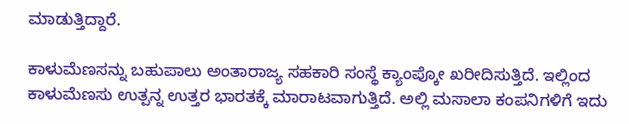ಮಾಡುತ್ತಿದ್ದಾರೆ.

ಕಾಳುಮೆಣಸನ್ನು ಬಹುಪಾಲು ಅಂತಾರಾಜ್ಯ ಸಹಕಾರಿ ಸಂಸ್ಥೆ ಕ್ಯಾಂಪ್ಕೋ ಖರೀದಿಸುತ್ತಿದೆ. ಇಲ್ಲಿಂದ ಕಾಳುಮೆಣಸು ಉತ್ಪನ್ನ ಉತ್ತರ ಭಾರತಕ್ಕೆ ಮಾರಾಟವಾಗುತ್ತಿದೆ. ಅಲ್ಲಿ ಮಸಾಲಾ ಕಂಪನಿಗಳಿಗೆ ಇದು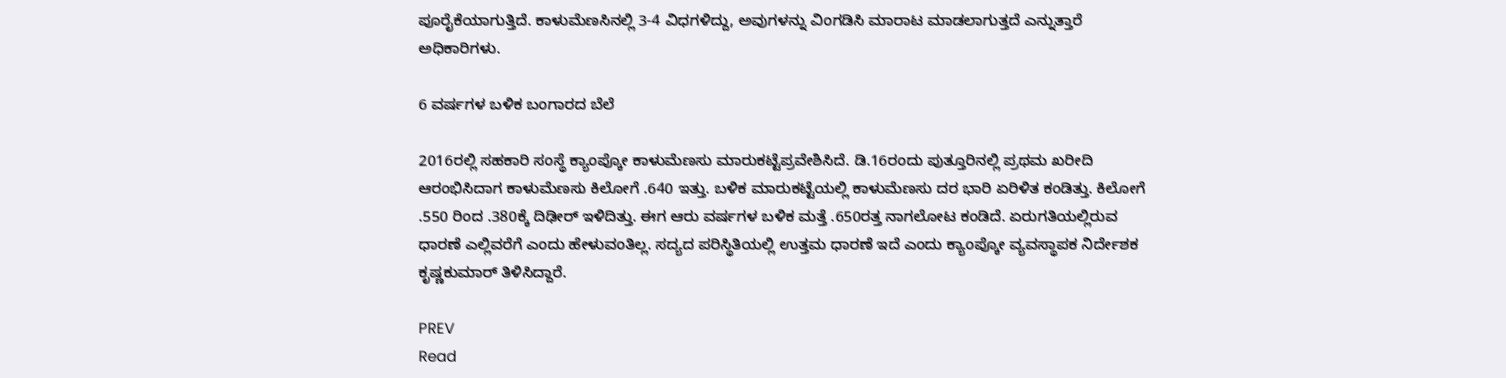ಪೂರೈಕೆಯಾಗುತ್ತಿದೆ. ಕಾಳುಮೆಣಸಿನಲ್ಲಿ 3-4 ವಿಧಗಳಿದ್ದು, ಅವುಗಳನ್ನು ವಿಂಗಡಿಸಿ ಮಾರಾಟ ಮಾಡಲಾಗುತ್ತದೆ ಎನ್ನುತ್ತಾರೆ ಅಧಿಕಾರಿಗಳು.

6 ವರ್ಷಗಳ ಬಳಿಕ ಬಂಗಾರದ ಬೆಲೆ

2016ರಲ್ಲಿ ಸಹಕಾರಿ ಸಂಸ್ಥೆ ಕ್ಯಾಂಪ್ಕೋ ಕಾಳುಮೆಣಸು ಮಾರುಕಟ್ಟೆಪ್ರವೇಶಿಸಿದೆ. ಡಿ.16ರಂದು ಪುತ್ತೂರಿನಲ್ಲಿ ಪ್ರಥಮ ಖರೀದಿ ಆರಂಭಿಸಿದಾಗ ಕಾಳುಮೆಣಸು ಕಿಲೋಗೆ .640 ಇತ್ತು. ಬಳಿಕ ಮಾರುಕಟ್ಟೆಯಲ್ಲಿ ಕಾಳುಮೆಣಸು ದರ ಭಾರಿ ಏರಿಳಿತ ಕಂಡಿತ್ತು. ಕಿಲೋಗೆ .550 ರಿಂದ .380ಕ್ಕೆ ದಿಢೀರ್‌ ಇಳಿದಿತ್ತು. ಈಗ ಆರು ವರ್ಷಗಳ ಬಳಿಕ ಮತ್ತೆ .650ರತ್ತ ನಾಗಲೋಟ ಕಂಡಿದೆ. ಏರುಗತಿಯಲ್ಲಿರುವ ಧಾರಣೆ ಎಲ್ಲಿವರೆಗೆ ಎಂದು ಹೇಳುವಂತಿಲ್ಲ. ಸದ್ಯದ ಪರಿಸ್ಥಿತಿಯಲ್ಲಿ ಉತ್ತಮ ಧಾರಣೆ ಇದೆ ಎಂದು ಕ್ಯಾಂಪ್ಕೋ ವ್ಯವಸ್ಥಾಪಕ ನಿರ್ದೇಶಕ ಕೃಷ್ಣಕುಮಾರ್‌ ತಿಳಿಸಿದ್ದಾರೆ.

PREV
Read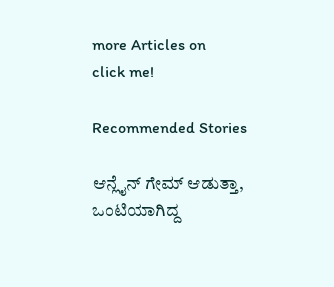more Articles on
click me!

Recommended Stories

ಆನ್ಲೈನ್ ಗೇಮ್ ಆಡುತ್ತಾ, ಒಂಟಿಯಾಗಿದ್ದ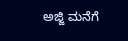ಅಜ್ಜಿ ಮನೆಗೆ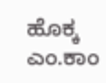ಹೊಕ್ಕ ಎಂ.ಕಾಂ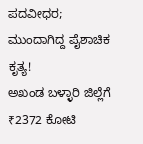ಪದವೀಧರ; ಮುಂದಾಗಿದ್ದ ಪೈಶಾಚಿಕ ಕೃತ್ಯ!
ಅಖಂಡ ಬಳ್ಳಾರಿ ಜಿಲ್ಲೆಗೆ ₹2372 ಕೋಟಿ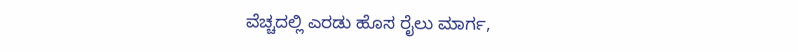ವೆಚ್ಚದಲ್ಲಿ ಎರಡು ಹೊಸ ರೈಲು ಮಾರ್ಗ,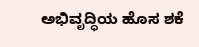ಅಭಿವೃದ್ಧಿಯ ಹೊಸ ಶಕೆ